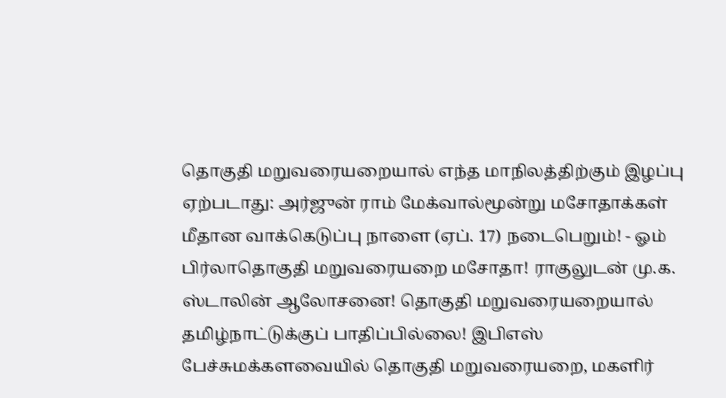தொகுதி மறுவரையறையால் எந்த மாநிலத்திற்கும் இழப்பு ஏற்படாது: அர்ஜுன் ராம் மேக்வால்மூன்று மசோதாக்கள் மீதான வாக்கெடுப்பு நாளை (ஏப். 17) நடைபெறும்! - ஓம் பிர்லாதொகுதி மறுவரையறை மசோதா! ராகுலுடன் மு.க. ஸ்டாலின் ஆலோசனை! தொகுதி மறுவரையறையால் தமிழ்நாட்டுக்குப் பாதிப்பில்லை! இபிஎஸ் பேச்சுமக்களவையில் தொகுதி மறுவரையறை, மகளிர்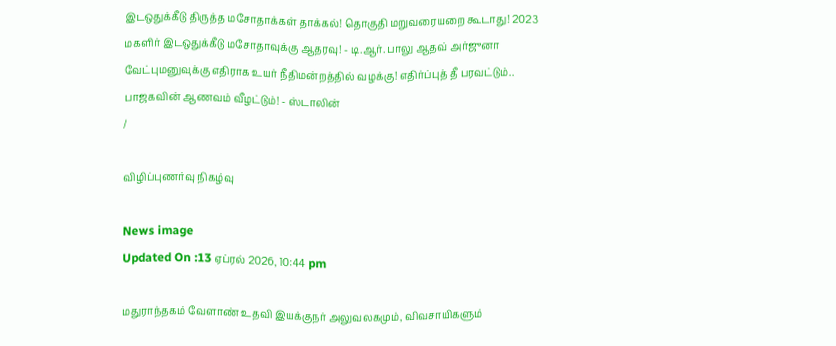இடஒதுக்கீடு திருத்த மசோதாக்கள் தாக்கல்! தொகுதி மறுவரையறை கூடாது! 2023 மகளிர் இடஒதுக்கீடு மசோதாவுக்கு ஆதரவு! - டி.ஆர். பாலு ஆதவ் அர்ஜுனா வேட்புமனுவுக்கு எதிராக உயர் நீதிமன்றத்தில் வழக்கு! எதிர்ப்புத் தீ பரவட்டும்.. பாஜகவின் ஆணவம் வீழட்டும்! - ஸ்டாலின்
/

விழிப்புணர்வு நிகழ்வு

News image
Updated On :13 ஏப்ரல் 2026, 10:44 pm

மதுராந்தகம் வேளாண் உதவி இயக்குநர் அலுவலகமும், விவசாயிகளும்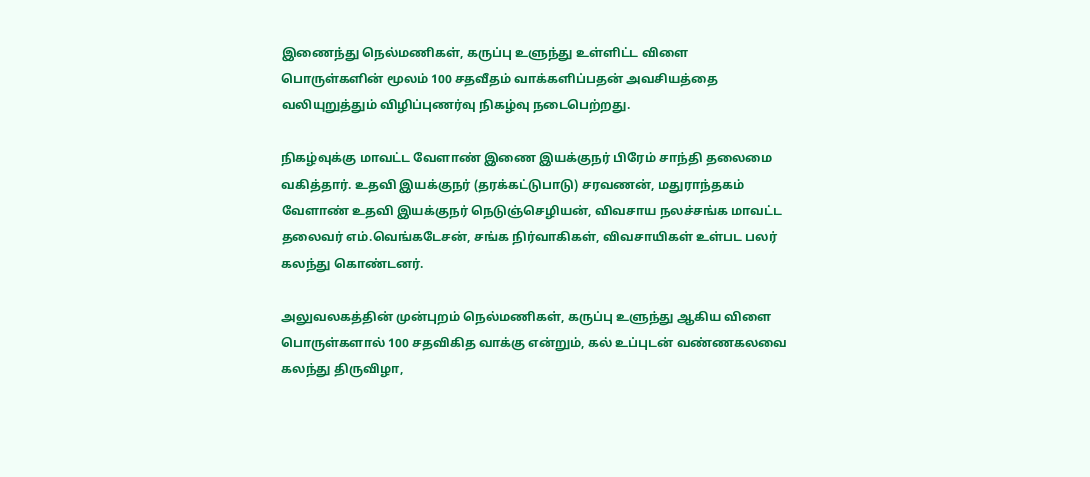இணைந்து நெல்மணிகள், கருப்பு உளுந்து உள்ளிட்ட விளை பொருள்களின் மூலம் 100 சதவீதம் வாக்களிப்பதன் அவசியத்தை வலியுறுத்தும் விழிப்புணர்வு நிகழ்வு நடைபெற்றது.

நிகழ்வுக்கு மாவட்ட வேளாண் இணை இயக்குநர் பிரேம் சாந்தி தலைமை வகித்தார். உதவி இயக்குநர் (தரக்கட்டுபாடு) சரவணன், மதுராந்தகம் வேளாண் உதவி இயக்குநர் நெடுஞ்செழியன், விவசாய நலச்சங்க மாவட்ட தலைவர் எம்.வெங்கடேசன், சங்க நிர்வாகிகள், விவசாயிகள் உள்பட பலர் கலந்து கொண்டனர்.

அலுவலகத்தின் முன்புறம் நெல்மணிகள், கருப்பு உளுந்து ஆகிய விளை பொருள்களால் 100 சதவிகித வாக்கு என்றும், கல் உப்புடன் வண்ணகலவை கலந்து திருவிழா,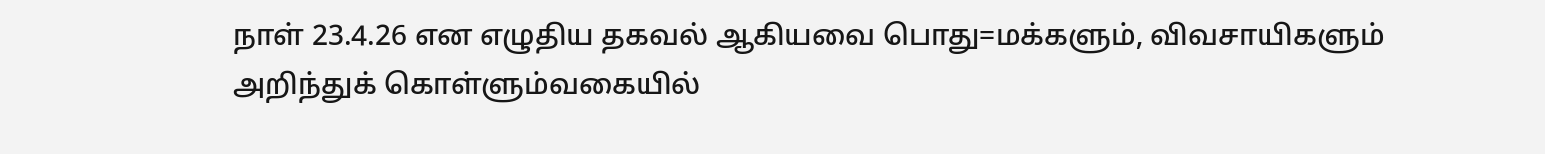நாள் 23.4.26 என எழுதிய தகவல் ஆகியவை பொது=மக்களும், விவசாயிகளும் அறிந்துக் கொள்ளும்வகையில்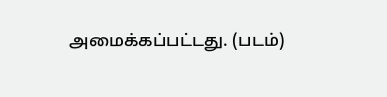அமைக்கப்பட்டது. (படம்)